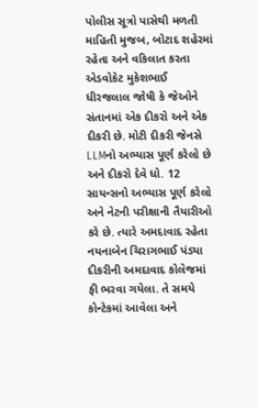પોલીસ સૂત્રો પાસેથી મળતી માહિતી મુજબ, બોટાદ શહેરમાં રહેતા અને વકિલાત કરતા એડવોકેટ મુકેશભાઈ ધીરજલાલ જોષી કે જેઓને સંતાનમાં એક દીકરો અને એક દીકરી છે. મોટી દીકરી જેનસે LLMનો અભ્યાસ પૂર્ણ કરેલો છે અને દીકરો દેવે ધો. 12 સાયન્સનો અભ્યાસ પૂર્ણ કરેલો અને નેટની પરીક્ષાની તૈયારીઓ કરે છે. ત્યારે અમદાવાદ રહેતા નયનાબેન ચિરાગભાઈ પંડ્યા દીકરીની અમદાવાદ કોલેજમાં ફી ભરવા ગયેલા. તે સમયે કોન્ટેકમાં આવેલા અને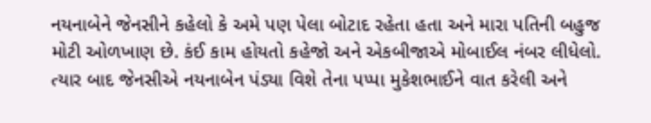નયનાબેને જેનસીને કહેલો કે અમે પણ પેલા બોટાદ રહેતા હતા અને મારા પતિની બહુજ મોટી ઓળખાણ છે. કંઈ કામ હોયતો કહેજો અને એકબીજાએ મોબાઈલ નંબર લીધેલો.
ત્યાર બાદ જેનસીએ નયનાબેન પંડ્યા વિશે તેના પપ્પા મુકેશભાઈને વાત કરેલી અને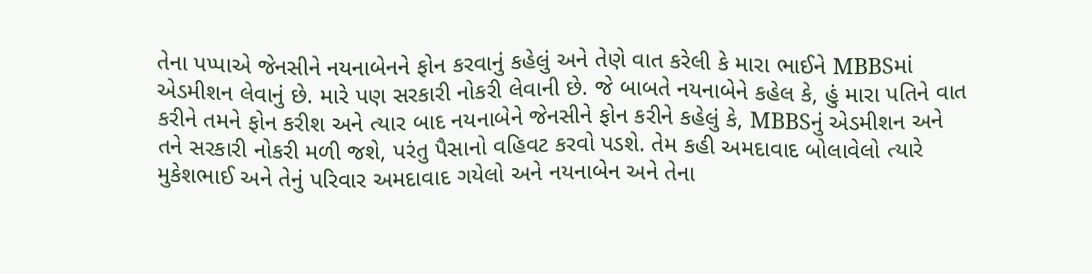તેના પપ્પાએ જેનસીને નયનાબેનને ફોન કરવાનું કહેલું અને તેણે વાત કરેલી કે મારા ભાઈને MBBSમાં એડમીશન લેવાનું છે. મારે પણ સરકારી નોકરી લેવાની છે. જે બાબતે નયનાબેને કહેલ કે, હું મારા પતિને વાત કરીને તમને ફોન કરીશ અને ત્યાર બાદ નયનાબેને જેનસીને ફોન કરીને કહેલું કે, MBBSનું એડમીશન અને તને સરકારી નોકરી મળી જશે, પરંતુ પૈસાનો વહિવટ કરવો પડશે. તેમ કહી અમદાવાદ બોલાવેલો ત્યારે મુકેશભાઈ અને તેનું પરિવાર અમદાવાદ ગયેલો અને નયનાબેન અને તેના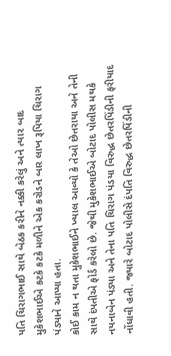પતિ ચિરાગભાઈ સાથે બેઠક કરીને નક્કી કરેલું અને ત્યાર બાદ મુકેશભાઈએ કટકે કટકે મળીને એક કરોડને બાર લાખ રૂપિયા ચિરાગ પંડ્યાને આપ્યા હતા.
કોઈ કામ ન થતા મુકેશભાઈને ખ્યાલ આવ્યો કે તેઓ છેતરાયા અને તેની સાથે દંપતીએ ફોર્ડ કરેલો છે. જેથી મુકેશભાઈએ બોટાદ પોલીસ મથકે નયનાબેન પંડ્યા અને તેના પતિ ચિરાગ પંડયા વિરુદ્ધ છેતરપિંડીની ફરીયાદ નોંધાવી હતી. જ્યારે બોટાદ પોલીસે દંપતિ વિરુદ્ધ છેતરપિંડીની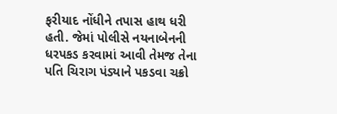ફરીયાદ નોંધીને તપાસ હાથ ધરી હતી. જેમાં પોલીસે નયનાબેનની ધરપકડ કરવામાં આવી તેમજ તેના પતિ ચિરાગ પંડ્યાને પકડવા ચક્રો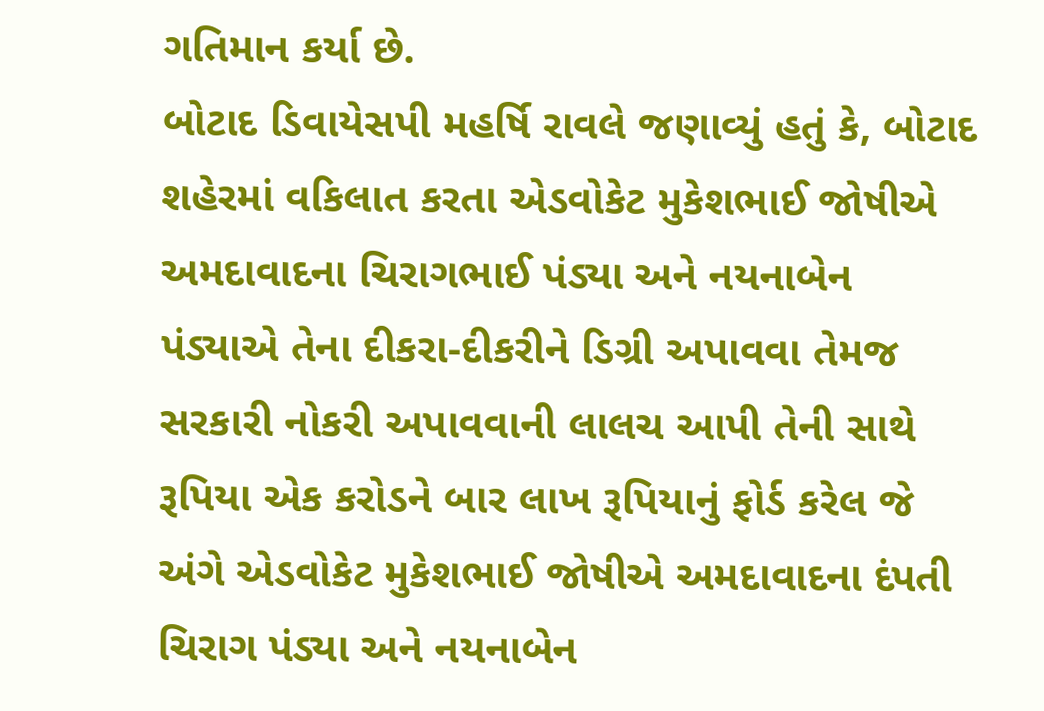ગતિમાન કર્યા છે.
બોટાદ ડિવાયેસપી મહર્ષિ રાવલે જણાવ્યું હતું કે, બોટાદ શહેરમાં વકિલાત કરતા એડવોકેટ મુકેશભાઈ જોષીએ અમદાવાદના ચિરાગભાઈ પંડ્યા અને નયનાબેન પંડ્યાએ તેના દીકરા-દીકરીને ડિગ્રી અપાવવા તેમજ સરકારી નોકરી અપાવવાની લાલચ આપી તેની સાથે રૂપિયા એક કરોડને બાર લાખ રૂપિયાનું ફોર્ડ કરેલ જે અંગે એડવોકેટ મુકેશભાઈ જોષીએ અમદાવાદના દંપતી ચિરાગ પંડ્યા અને નયનાબેન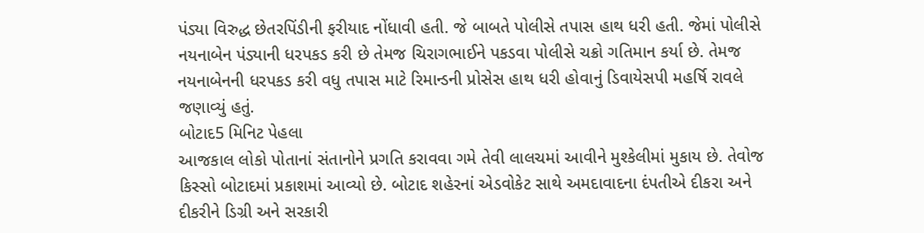પંડ્યા વિરુદ્ધ છેતરપિંડીની ફરીયાદ નોંધાવી હતી. જે બાબતે પોલીસે તપાસ હાથ ધરી હતી. જેમાં પોલીસે નયનાબેન પંડ્યાની ધરપકડ કરી છે તેમજ ચિરાગભાઈને પકડવા પોલીસે ચક્રો ગતિમાન કર્યા છે. તેમજ નયનાબેનની ધરપકડ કરી વધુ તપાસ માટે રિમાન્ડની પ્રોસેસ હાથ ધરી હોવાનું ડિવાયેસપી મહર્ષિ રાવલે જણાવ્યું હતું.
બોટાદ5 મિનિટ પેહલા
આજકાલ લોકો પોતાનાં સંતાનોને પ્રગતિ કરાવવા ગમે તેવી લાલચમાં આવીને મુશ્કેલીમાં મુકાય છે. તેવોજ કિસ્સો બોટાદમાં પ્રકાશમાં આવ્યો છે. બોટાદ શહેરનાં એડવોકેટ સાથે અમદાવાદના દંપતીએ દીકરા અને દીકરીને ડિગ્રી અને સરકારી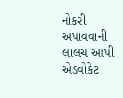નોકરી અપાવવાની લાલચ આપી એડવોકેટ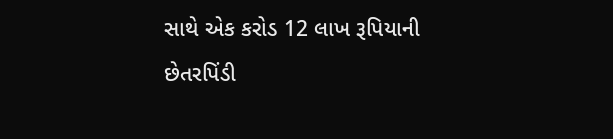સાથે એક કરોડ 12 લાખ રૂપિયાની છેતરપિંડી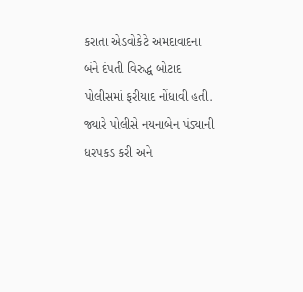કરાતા એડવોકેટે અમદાવાદના બંને દંપતી વિરુદ્ધ બોટાદ પોલીસમાં ફરીયાદ નોંધાવી હતી. જ્યારે પોલીસે નયનાબેન પંડ્યાની ધરપકડ કરી અને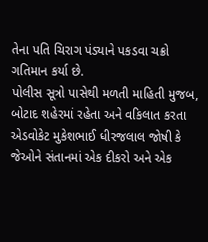તેના પતિ ચિરાગ પંડ્યાને પકડવા ચક્રો ગતિમાન કર્યા છે.
પોલીસ સૂત્રો પાસેથી મળતી માહિતી મુજબ, બોટાદ શહેરમાં રહેતા અને વકિલાત કરતા એડવોકેટ મુકેશભાઈ ધીરજલાલ જોષી કે જેઓને સંતાનમાં એક દીકરો અને એક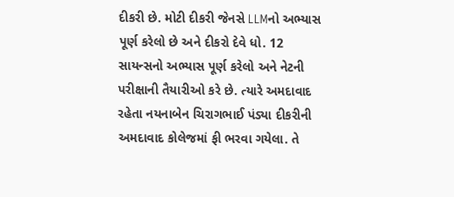દીકરી છે. મોટી દીકરી જેનસે LLMનો અભ્યાસ પૂર્ણ કરેલો છે અને દીકરો દેવે ધો. 12 સાયન્સનો અભ્યાસ પૂર્ણ કરેલો અને નેટની પરીક્ષાની તૈયારીઓ કરે છે. ત્યારે અમદાવાદ રહેતા નયનાબેન ચિરાગભાઈ પંડ્યા દીકરીની અમદાવાદ કોલેજમાં ફી ભરવા ગયેલા. તે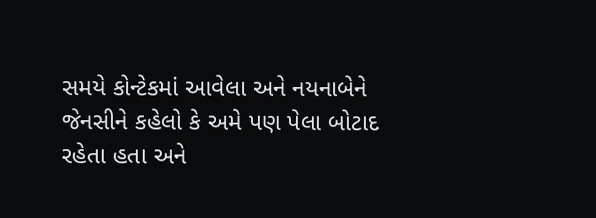સમયે કોન્ટેકમાં આવેલા અને નયનાબેને જેનસીને કહેલો કે અમે પણ પેલા બોટાદ રહેતા હતા અને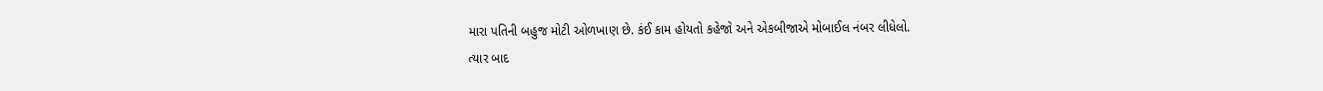મારા પતિની બહુજ મોટી ઓળખાણ છે. કંઈ કામ હોયતો કહેજો અને એકબીજાએ મોબાઈલ નંબર લીધેલો.
ત્યાર બાદ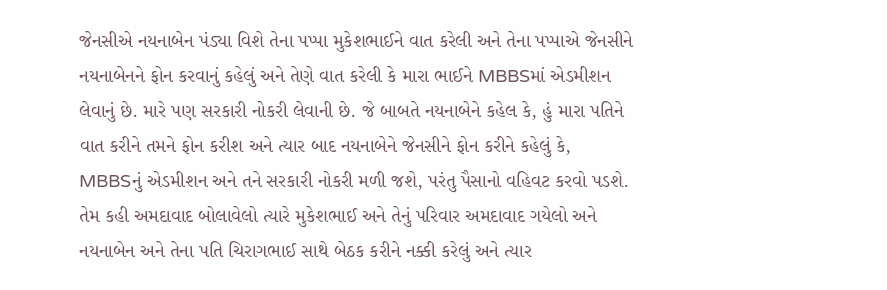જેનસીએ નયનાબેન પંડ્યા વિશે તેના પપ્પા મુકેશભાઈને વાત કરેલી અને તેના પપ્પાએ જેનસીને નયનાબેનને ફોન કરવાનું કહેલું અને તેણે વાત કરેલી કે મારા ભાઈને MBBSમાં એડમીશન લેવાનું છે. મારે પણ સરકારી નોકરી લેવાની છે. જે બાબતે નયનાબેને કહેલ કે, હું મારા પતિને વાત કરીને તમને ફોન કરીશ અને ત્યાર બાદ નયનાબેને જેનસીને ફોન કરીને કહેલું કે, MBBSનું એડમીશન અને તને સરકારી નોકરી મળી જશે, પરંતુ પૈસાનો વહિવટ કરવો પડશે. તેમ કહી અમદાવાદ બોલાવેલો ત્યારે મુકેશભાઈ અને તેનું પરિવાર અમદાવાદ ગયેલો અને નયનાબેન અને તેના પતિ ચિરાગભાઈ સાથે બેઠક કરીને નક્કી કરેલું અને ત્યાર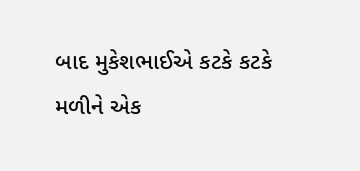બાદ મુકેશભાઈએ કટકે કટકે મળીને એક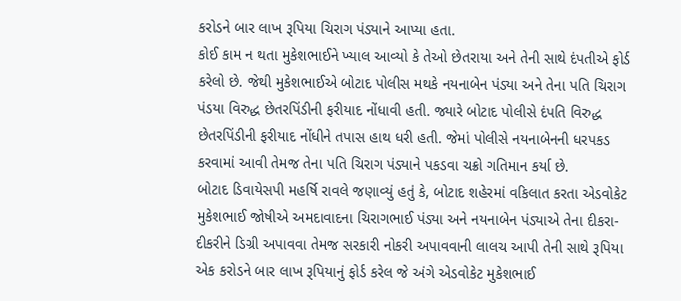કરોડને બાર લાખ રૂપિયા ચિરાગ પંડ્યાને આપ્યા હતા.
કોઈ કામ ન થતા મુકેશભાઈને ખ્યાલ આવ્યો કે તેઓ છેતરાયા અને તેની સાથે દંપતીએ ફોર્ડ કરેલો છે. જેથી મુકેશભાઈએ બોટાદ પોલીસ મથકે નયનાબેન પંડ્યા અને તેના પતિ ચિરાગ પંડયા વિરુદ્ધ છેતરપિંડીની ફરીયાદ નોંધાવી હતી. જ્યારે બોટાદ પોલીસે દંપતિ વિરુદ્ધ છેતરપિંડીની ફરીયાદ નોંધીને તપાસ હાથ ધરી હતી. જેમાં પોલીસે નયનાબેનની ધરપકડ કરવામાં આવી તેમજ તેના પતિ ચિરાગ પંડ્યાને પકડવા ચક્રો ગતિમાન કર્યા છે.
બોટાદ ડિવાયેસપી મહર્ષિ રાવલે જણાવ્યું હતું કે, બોટાદ શહેરમાં વકિલાત કરતા એડવોકેટ મુકેશભાઈ જોષીએ અમદાવાદના ચિરાગભાઈ પંડ્યા અને નયનાબેન પંડ્યાએ તેના દીકરા-દીકરીને ડિગ્રી અપાવવા તેમજ સરકારી નોકરી અપાવવાની લાલચ આપી તેની સાથે રૂપિયા એક કરોડને બાર લાખ રૂપિયાનું ફોર્ડ કરેલ જે અંગે એડવોકેટ મુકેશભાઈ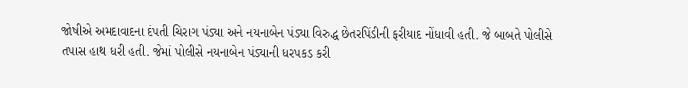જોષીએ અમદાવાદના દંપતી ચિરાગ પંડ્યા અને નયનાબેન પંડ્યા વિરુદ્ધ છેતરપિંડીની ફરીયાદ નોંધાવી હતી. જે બાબતે પોલીસે તપાસ હાથ ધરી હતી. જેમાં પોલીસે નયનાબેન પંડ્યાની ધરપકડ કરી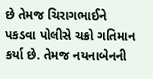છે તેમજ ચિરાગભાઈને પકડવા પોલીસે ચક્રો ગતિમાન કર્યા છે. તેમજ નયનાબેનની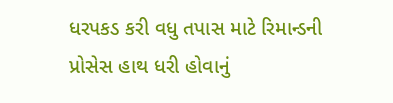ધરપકડ કરી વધુ તપાસ માટે રિમાન્ડની પ્રોસેસ હાથ ધરી હોવાનું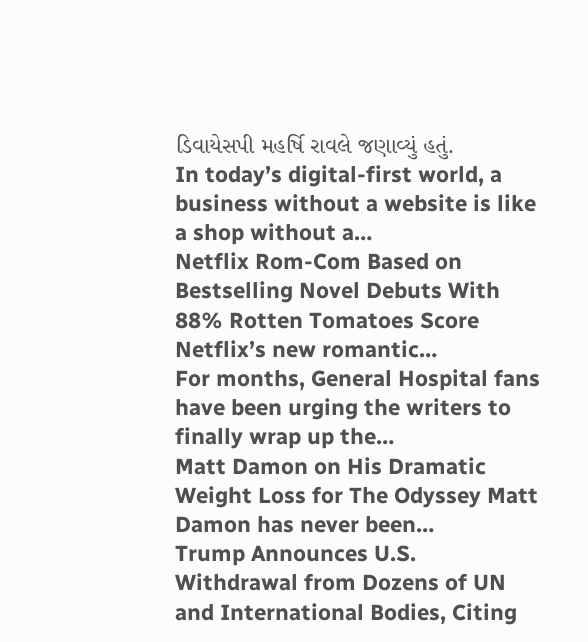ડિવાયેસપી મહર્ષિ રાવલે જણાવ્યું હતું.
In today’s digital-first world, a business without a website is like a shop without a…
Netflix Rom-Com Based on Bestselling Novel Debuts With 88% Rotten Tomatoes Score Netflix’s new romantic…
For months, General Hospital fans have been urging the writers to finally wrap up the…
Matt Damon on His Dramatic Weight Loss for The Odyssey Matt Damon has never been…
Trump Announces U.S. Withdrawal from Dozens of UN and International Bodies, Citing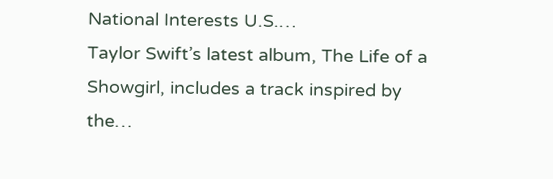National Interests U.S.…
Taylor Swift’s latest album, The Life of a Showgirl, includes a track inspired by the…